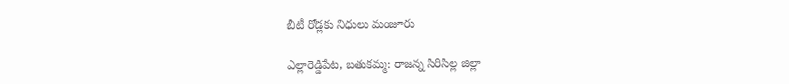బీటీ రోడ్లకు నిధులు మంజూరు

ఎల్లారెడ్డిపేట, బతుకమ్మ: రాజన్న సిరిసిల్ల జిల్లా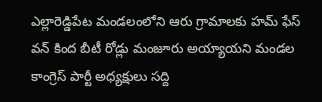ఎల్లారెడ్డిపేట మండలంలోని ఆరు గ్రామాలకు హమ్ ఫేస్ వన్ కింద బీటీ రోడ్లు మంజూరు అయ్యాయని మండల కాంగ్రెస్ పార్టీ అధ్యక్షులు సద్ది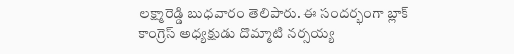లక్ష్మారెడ్డి బుధవారం తెలిపారు. ఈ సందర్భంగా బ్లాక్ కాంగ్రెస్ అధ్యక్షుడు దొమ్మాటి నర్సయ్య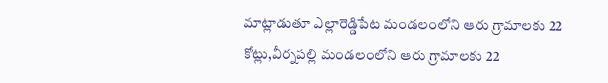మాట్లాడుతూ ఎల్లారెడ్డిపేట మండలంలోని ఆరు గ్రామాలకు 22 కోట్లు,వీర్నపల్లి మండలంలోని ఆరు గ్రామాలకు 22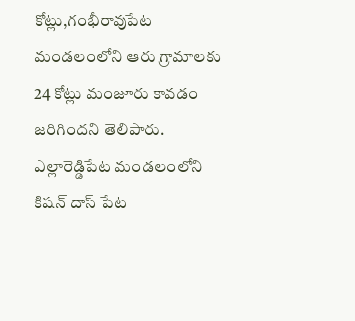కోట్లు,గంభీరావుపేట మండలంలోని ఆరు గ్రామాలకు 24 కోట్లు మంజూరు కావడం జరిగిందని తెలిపారు. ఎల్లారెడ్డిపేట మండలంలోని కిషన్ దాస్ పేట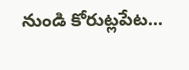నుండి కోరుట్లపేట...